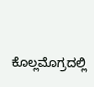ಕೊಲ್ಲಮೊಗ್ರದಲ್ಲಿ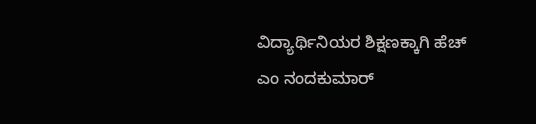ವಿದ್ಯಾರ್ಥಿನಿಯರ ಶಿಕ್ಷಣಕ್ಕಾಗಿ ಹೆಚ್ ಎಂ ನಂದಕುಮಾರ್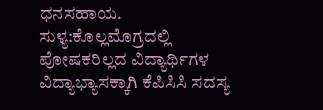ಧನಸಹಾಯ.
ಸುಳ್ಯ:ಕೊಲ್ಲಮೊಗ್ರದಲ್ಲಿ ಪೋಷಕರಿಲ್ಲದ ವಿದ್ಯಾರ್ಥಿಗಳ ವಿದ್ಯಾಭ್ಯಾಸಕ್ಕಾಗಿ ಕೆಪಿಸಿಸಿ ಸದಸ್ಯ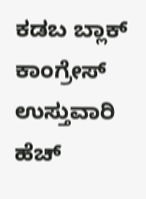ಕಡಬ ಬ್ಲಾಕ್ ಕಾಂಗ್ರೇಸ್ ಉಸ್ತುವಾರಿ ಹೆಚ್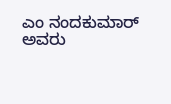ಎಂ ನಂದಕುಮಾರ್ ಅವರು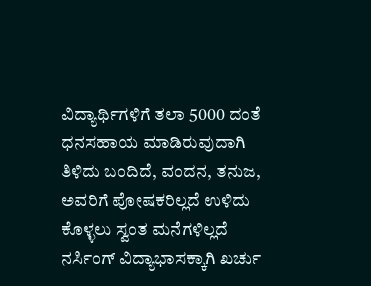ವಿದ್ಯಾರ್ಥಿಗಳಿಗೆ ತಲಾ 5000 ದಂತೆ ಧನಸಹಾಯ ಮಾಡಿರುವುದಾಗಿ ತಿಳಿದು ಬಂದಿದೆ, ವಂದನ, ತನುಜ, ಅವರಿಗೆ ಪೋಷಕರಿಲ್ಲದೆ ಉಳಿದು ಕೊಳ್ಳಲು ಸ್ವಂತ ಮನೆಗಳಿಲ್ಲದೆ ನರ್ಸಿಂಗ್ ವಿದ್ಯಾಭಾಸಕ್ಕಾಗಿ ಖರ್ಚು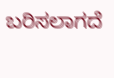ಬರಿಸಲಾಗದೆ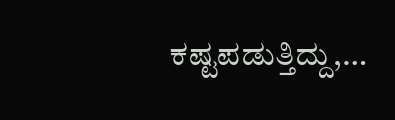ಕಷ್ಟಪಡುತ್ತಿದ್ದು,…